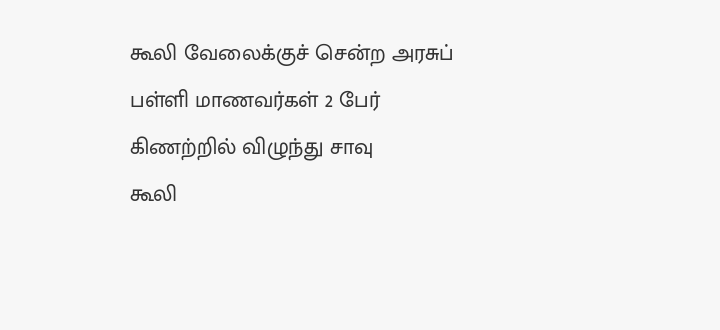கூலி வேலைக்குச் சென்ற அரசுப் பள்ளி மாணவர்கள் 2 பேர் கிணற்றில் விழுந்து சாவு
கூலி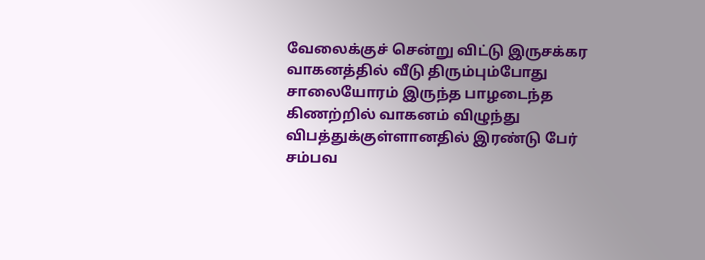வேலைக்குச் சென்று விட்டு இருசக்கர வாகனத்தில் வீடு திரும்பும்போது சாலையோரம் இருந்த பாழடைந்த கிணற்றில் வாகனம் விழுந்து விபத்துக்குள்ளானதில் இரண்டு பேர் சம்பவ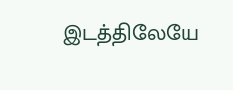இடத்திலேயே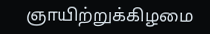ஞாயிற்றுக்கிழமை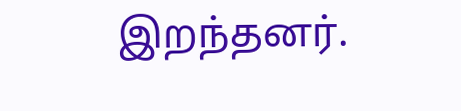இறந்தனர்.